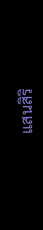แสนสิริ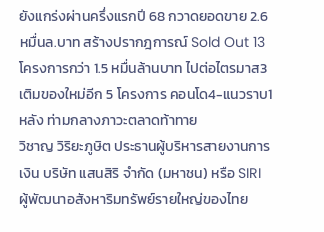ยังแกร่งผ่านครึ่งแรกปี 68 กวาดยอดขาย 2.6 หมื่นล.บาท สร้างปรากฎการณ์ Sold Out 13 โครงการกว่า 1.5 หมื่นล้านบาท ไปต่อไตรมาส3 เติมของใหม่อีก 5 โครงการ คอนโด4-แนวราบ1 หลัง ท่ามกลางภาวะตลาดท้าทาย
วิชาญ วิริยะภูษิต ประธานผู้บริหารสายงานการเงิน บริษัท แสนสิริ จำกัด (มหาชน) หรือ SIRI ผู้พัฒนาอสังหาริมทรัพย์รายใหญ่ของไทย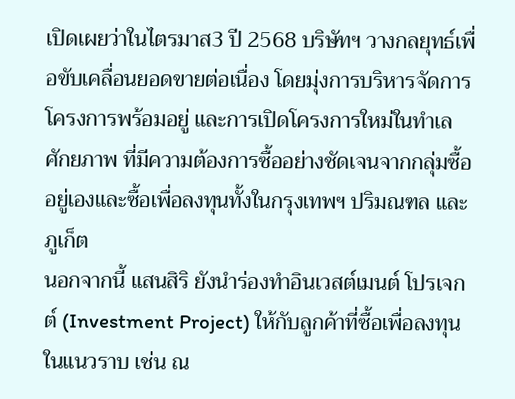เปิดเผยว่าในไตรมาส3 ปี 2568 บริษัทฯ วางกลยุทธ์เพื่อขับเคลื่อนยอดขายต่อเนื่อง โดยมุ่งการบริหารจัดการโครงการพร้อมอยู่ และการเปิดโครงการใหม่ในทำเลศักยภาพ ที่มีความต้องการซื้ออย่างชัดเจนจากกลุ่มซื้ออยู่เองและซื้อเพื่อลงทุนทั้งในกรุงเทพฯ ปริมณฑล และภูเก็ต
นอกจากนี้ แสนสิริ ยังนำร่องทำอินเวสต์เมนต์ โปรเจกต์ (Investment Project) ให้กับลูกค้าที่ซื้อเพื่อลงทุนในแนวราบ เช่น ณ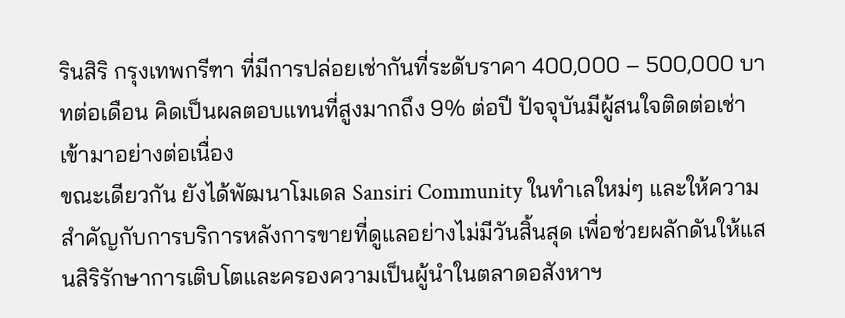รินสิริ กรุงเทพกรีฑา ที่มีการปล่อยเช่ากันที่ระดับราคา 400,000 – 500,000 บาทต่อเดือน คิดเป็นผลตอบแทนที่สูงมากถึง 9% ต่อปี ปัจจุบันมีผู้สนใจติดต่อเช่าเข้ามาอย่างต่อเนื่อง
ขณะเดียวกัน ยังได้พัฒนาโมเดล Sansiri Community ในทำเลใหม่ๆ และให้ความสำคัญกับการบริการหลังการขายที่ดูแลอย่างไม่มีวันสิ้นสุด เพื่อช่วยผลักดันให้แสนสิริรักษาการเติบโตและครองความเป็นผู้นำในตลาดอสังหาฯ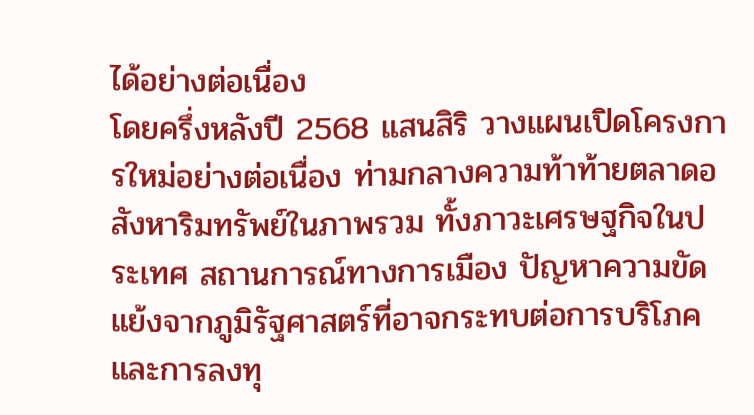ได้อย่างต่อเนื่อง
โดยครึ่งหลังปี 2568 แสนสิริ วางแผนเปิดโครงการใหม่อย่างต่อเนื่อง ท่ามกลางความท้าท้ายตลาดอสังหาริมทรัพย์ในภาพรวม ทั้งภาวะเศรษฐกิจในประเทศ สถานการณ์ทางการเมือง ปัญหาความขัดแย้งจากภูมิรัฐศาสตร์ที่อาจกระทบต่อการบริโภคและการลงทุ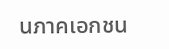นภาคเอกชน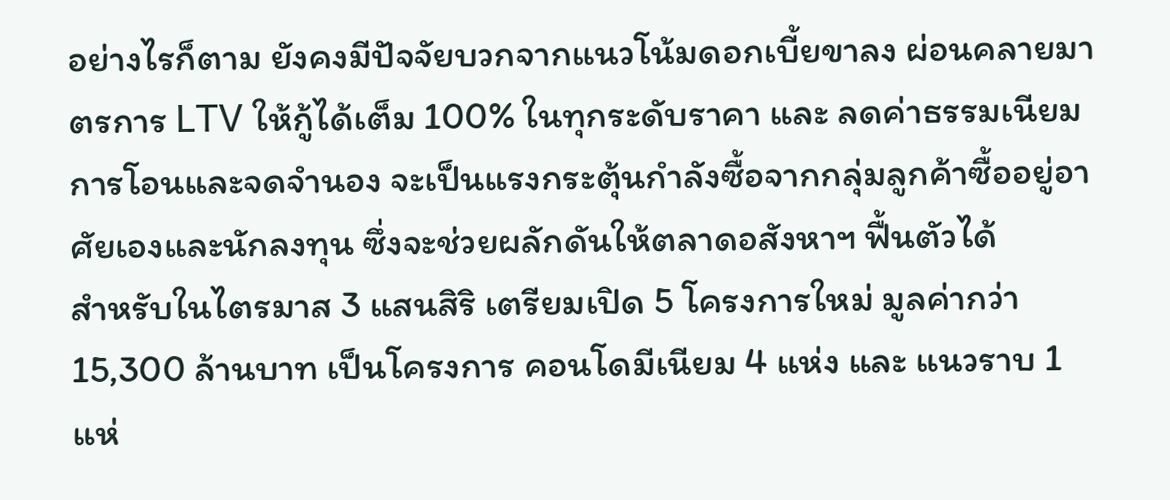อย่างไรก็ตาม ยังคงมีปัจจัยบวกจากแนวโน้มดอกเบี้ยขาลง ผ่อนคลายมาตรการ LTV ให้กู้ได้เต็ม 100% ในทุกระดับราคา และ ลดค่าธรรมเนียมการโอนและจดจำนอง จะเป็นแรงกระตุ้นกำลังซื้อจากกลุ่มลูกค้าซื้ออยู่อาศัยเองและนักลงทุน ซึ่งจะช่วยผลักดันให้ตลาดอสังหาฯ ฟื้นตัวได้
สำหรับในไตรมาส 3 แสนสิริ เตรียมเปิด 5 โครงการใหม่ มูลค่ากว่า 15,300 ล้านบาท เป็นโครงการ คอนโดมีเนียม 4 แห่ง และ แนวราบ 1 แห่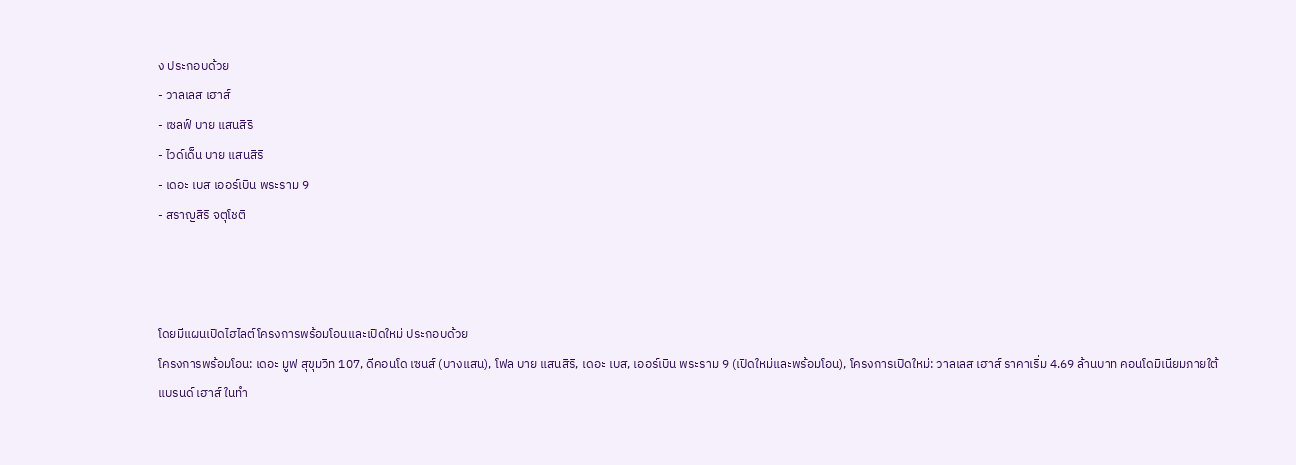ง ประกอบด้วย
- วาลเลส เฮาส์
- เซลฟ์ บาย แสนสิริ
- ไวด์เด็น บาย แสนสิริ
- เดอะ เบส เออร์เบิน พระราม 9
- สราญสิริ จตุโชติ



โดยมีแผนเปิดไฮไลต์โครงการพร้อมโอนและเปิดใหม่ ประกอบด้วย
โครงการพร้อมโอน: เดอะ มูฟ สุขุมวิท 107, ดีคอนโด เซนส์ (บางแสน), โฟล บาย แสนสิริ, เดอะ เบส, เออร์เบิน พระราม 9 (เปิดใหม่และพร้อมโอน), โครงการเปิดใหม่: วาลเลส เฮาส์ ราคาเริ่ม 4.69 ล้านบาท คอนโดมิเนียมภายใต้แบรนด์ เฮาส์ ในทำ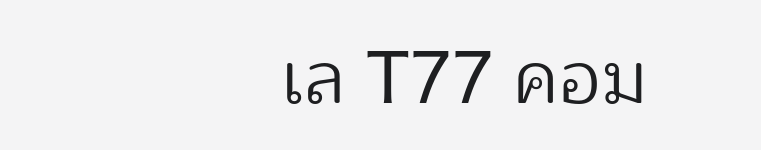เล T77 คอม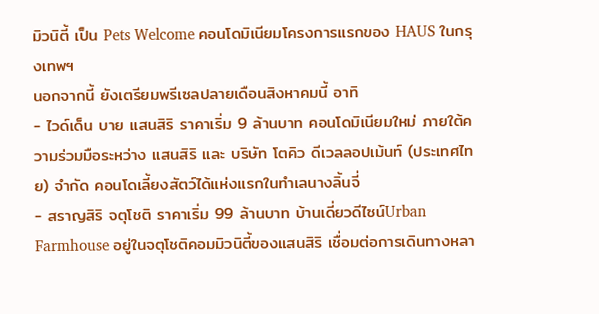มิวนิตี้ เป็น Pets Welcome คอนโดมิเนียมโครงการแรกของ HAUS ในกรุงเทพฯ
นอกจากนี้ ยังเตรียมพรีเซลปลายเดือนสิงหาคมนี้ อาทิ
- ไวด์เด็น บาย แสนสิริ ราคาเริ่ม 9 ล้านบาท คอนโดมิเนียมใหม่ ภายใต้ความร่วมมือระหว่าง แสนสิริ และ บริษัท โตคิว ดีเวลลอปเม้นท์ (ประเทศไทย) จำกัด คอนโดเลี้ยงสัตว์ได้แห่งแรกในทำเลนางลิ้นจี่
- สราญสิริ จตุโชติ ราคาเริ่ม 99 ล้านบาท บ้านเดี่ยวดีไซน์Urban Farmhouse อยู่ในจตุโชติคอมมิวนิตี้ของแสนสิริ เชื่อมต่อการเดินทางหลา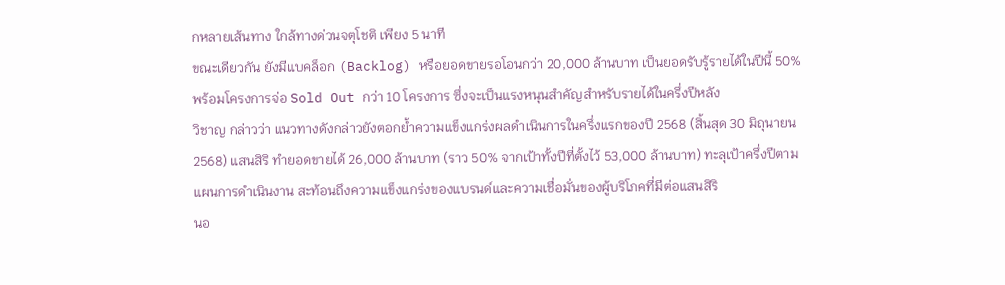กหลายเส้นทาง ใกล้ทางด่วนจตุโชติ เพียง 5 นาที
ขณะเดียวกัน ยังมีแบคล็อก (Backlog) หรือยอดขายรอโอนกว่า 20,000 ล้านบาท เป็นยอดรับรู้รายได้ในปีนี้ 50% พร้อมโครงการจ่อ Sold Out กว่า 10 โครงการ ซึ่งจะเป็นแรงหนุนสำคัญสำหรับรายได้ในครึ่งปีหลัง
วิชาญ กล่าวว่า แนวทางดังกล่าวยังตอกย้ำความแข็งแกร่งผลดำเนินการในครึ่งแรกของปี 2568 (สิ้นสุด 30 มิถุนายน 2568) แสนสิริ ทำยอดขายได้ 26,000 ล้านบาท (ราว 50% จากเป้าทั้งปีที่ตั้งไว้ 53,000 ล้านบาท) ทะลุเป้าครึ่งปีตามแผนการดำเนินงาน สะท้อนถึงความแข็งแกร่งของแบรนด์และความเชื่อมั่นของผู้บริโภคที่มีต่อแสนสิริ
นอ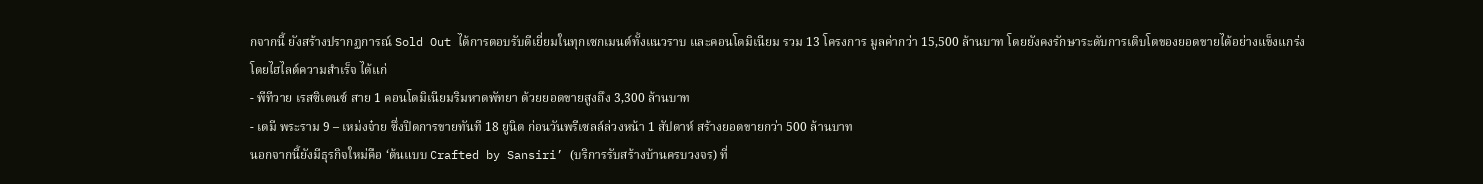กจากนี้ ยังสร้างปรากฏการณ์ Sold Out ได้การตอบรับดีเยี่ยมในทุกเซกเมนต์ทั้งแนวราบ และคอนโดมิเนียม รวม 13 โครงการ มูลค่ากว่า 15,500 ล้านบาท โดยยังคงรักษาระดับการเติบโตของยอดขายได้อย่างแข็งแกร่ง
โดยไฮไลต์ความสำเร็จ ได้แก่
- พีทีวาย เรสซิเดนซ์ สาย 1 คอนโดมิเนียมริมหาดพัทยา ด้วยยอดขายสูงถึง 3,300 ล้านบาท
- เดมี พระราม 9 – เหม่งจ๋าย ซึ่งปิดการขายทันที 18 ยูนิต ก่อนวันพรีเซลล์ล่วงหน้า 1 สัปดาห์ สร้างยอดขายกว่า 500 ล้านบาท
นอกจากนี้ยังมีธุรกิจใหม่คือ ‘ต้นแบบ Crafted by Sansiri’ (บริการรับสร้างบ้านครบวงจร) ที่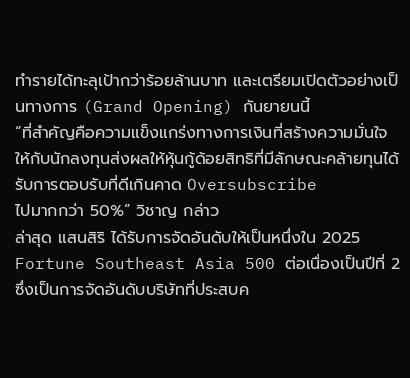ทำรายได้ทะลุเป้ากว่าร้อยล้านบาท และเตรียมเปิดตัวอย่างเป็นทางการ (Grand Opening) กันยายนนี้
“ที่สำคัญคือความแข็งแกร่งทางการเงินที่สร้างความมั่นใจให้กับนักลงทุนส่งผลให้หุ้นกู้ด้อยสิทธิที่มีลักษณะคล้ายทุนได้รับการตอบรับที่ดีเกินคาด Oversubscribe
ไปมากกว่า 50%” วิชาญ กล่าว
ล่าสุด แสนสิริ ได้รับการจัดอันดับให้เป็นหนึ่งใน 2025 Fortune Southeast Asia 500 ต่อเนื่องเป็นปีที่ 2 ซึ่งเป็นการจัดอันดับบริษัทที่ประสบค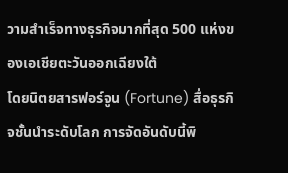วามสำเร็จทางธุรกิจมากที่สุด 500 แห่งของเอเชียตะวันออกเฉียงใต้
โดยนิตยสารฟอร์จูน (Fortune) สื่อธุรกิจชั้นนำระดับโลก การจัดอันดับนี้พิ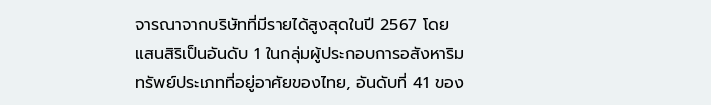จารณาจากบริษัทที่มีรายได้สูงสุดในปี 2567 โดยแสนสิริเป็นอันดับ 1 ในกลุ่มผู้ประกอบการอสังหาริมทรัพย์ประเภทที่อยู่อาศัยของไทย, อันดับที่ 41 ของ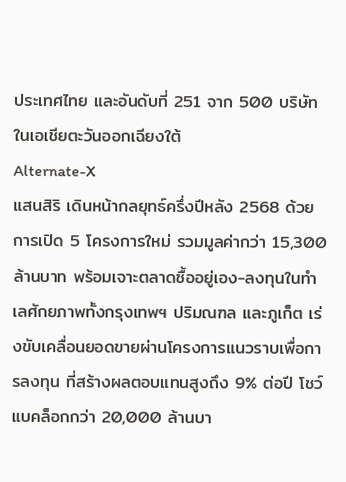ประเทศไทย และอันดับที่ 251 จาก 500 บริษัทในเอเชียตะวันออกเฉียงใต้
Alternate-X
แสนสิริ เดินหน้ากลยุทธ์ครึ่งปีหลัง 2568 ด้วยการเปิด 5 โครงการใหม่ รวมมูลค่ากว่า 15,300 ล้านบาท พร้อมเจาะตลาดซื้ออยู่เอง-ลงทุนในทำเลศักยภาพทั้งกรุงเทพฯ ปริมณฑล และภูเก็ต เร่งขับเคลื่อนยอดขายผ่านโครงการแนวราบเพื่อการลงทุน ที่สร้างผลตอบแทนสูงถึง 9% ต่อปี โชว์แบคล็อกกว่า 20,000 ล้านบา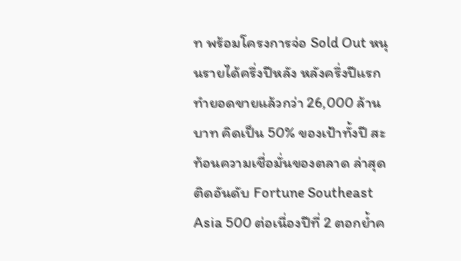ท พร้อมโครงการจ่อ Sold Out หนุนรายได้ครึ่งปีหลัง หลังครึ่งปีแรกทำยอดขายแล้วกว่า 26,000 ล้านบาท คิดเป็น 50% ของเป้าทั้งปี สะท้อนความเชื่อมั่นของตลาด ล่าสุดติดอันดับ Fortune Southeast Asia 500 ต่อเนื่องปีที่ 2 ตอกย้ำค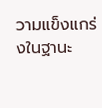วามแข็งแกร่งในฐานะ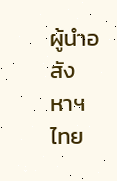ผู้นำอสังหาฯ ไทย